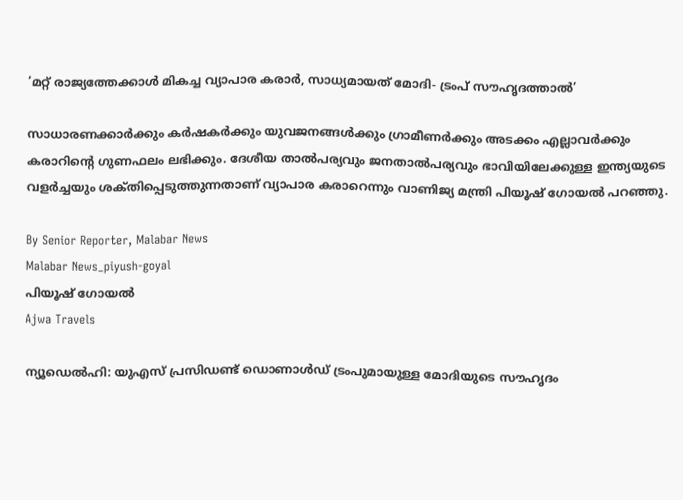‘മറ്റ് രാജ്യത്തേക്കാൾ മികച്ച വ്യാപാര കരാർ, സാധ്യമായത് മോദി- ട്രംപ് സൗഹൃദത്താൽ’

സാധാരണക്കാർക്കും കർഷകർക്കും യുവജനങ്ങൾക്കും ഗ്രാമീണർക്കും അടക്കം എല്ലാവർക്കും കരാറിന്റെ ഗുണഫലം ലഭിക്കും. ദേശീയ താൽപര്യവും ജനതാൽപര്യവും ഭാവിയിലേക്കുള്ള ഇന്ത്യയുടെ വളർച്ചയും ശക്‌തിപ്പെടുത്തുന്നതാണ് വ്യാപാര കരാറെന്നും വാണിജ്യ മന്ത്രി പിയൂഷ് ഗോയൽ പറഞ്ഞു.

By Senior Reporter, Malabar News
Malabar News_piyush-goyal
പിയൂഷ് ഗോയൽ
Ajwa Travels

ന്യൂഡെൽഹി: യുഎസ് പ്രസിഡണ്ട് ഡൊണാൾഡ് ട്രംപുമായുള്ള മോദിയുടെ സൗഹൃദം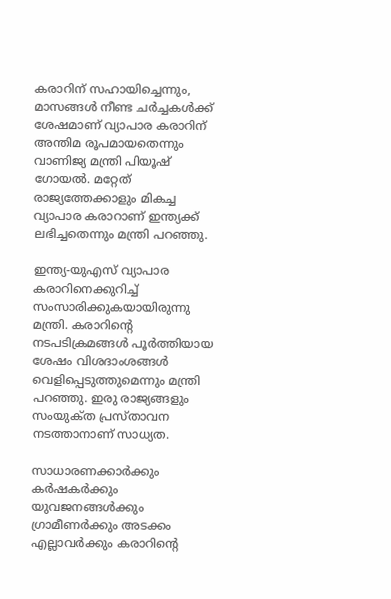കരാറിന് സഹായിച്ചെന്നും, മാസങ്ങൾ നീണ്ട ചർച്ചകൾക്ക് ശേഷമാണ് വ്യാപാര കരാറിന് അന്തിമ രൂപമായതെന്നും വാണിജ്യ മന്ത്രി പിയൂഷ് ഗോയൽ. മറ്റേത് രാജ്യത്തേക്കാളും മികച്ച വ്യാപാര കരാറാണ് ഇന്ത്യക്ക് ലഭിച്ചതെന്നും മന്ത്രി പറഞ്ഞു.

ഇന്ത്യ-യുഎസ് വ്യാപാര കരാറിനെക്കുറിച്ച് സംസാരിക്കുകയായിരുന്നു മന്ത്രി. കരാറിന്റെ നടപടിക്രമങ്ങൾ പൂർത്തിയായ ശേഷം വിശദാംശങ്ങൾ വെളിപ്പെടുത്തുമെന്നും മന്ത്രി പറഞ്ഞു. ഇരു രാജ്യങ്ങളും സംയുക്‌ത പ്രസ്‌താവന നടത്താനാണ് സാധ്യത.

സാധാരണക്കാർക്കും കർഷകർക്കും യുവജനങ്ങൾക്കും ഗ്രാമീണർക്കും അടക്കം എല്ലാവർക്കും കരാറിന്റെ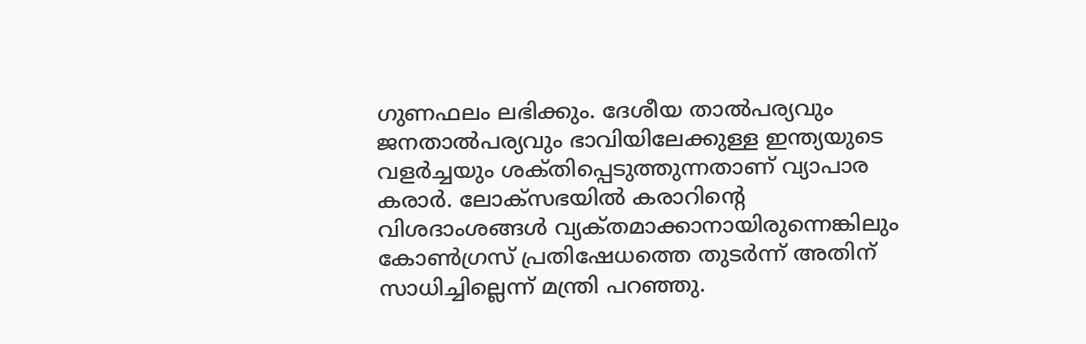ഗുണഫലം ലഭിക്കും. ദേശീയ താൽപര്യവും ജനതാൽപര്യവും ഭാവിയിലേക്കുള്ള ഇന്ത്യയുടെ വളർച്ചയും ശക്‌തിപ്പെടുത്തുന്നതാണ് വ്യാപാര കരാർ. ലോക്‌സഭയിൽ കരാറിന്റെ വിശദാംശങ്ങൾ വ്യക്‌തമാക്കാനായിരുന്നെങ്കിലും കോൺഗ്രസ് പ്രതിഷേധത്തെ തുടർന്ന് അതിന് സാധിച്ചില്ലെന്ന് മന്ത്രി പറഞ്ഞു.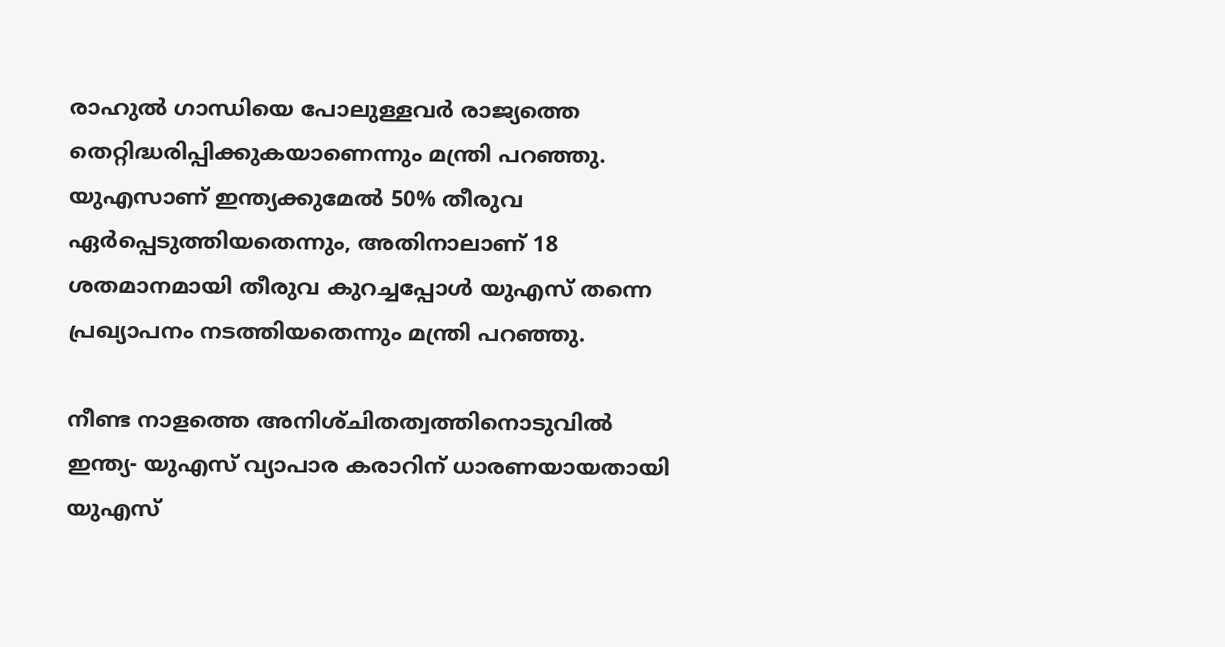രാഹുൽ ഗാന്ധിയെ പോലുള്ളവർ രാജ്യത്തെ തെറ്റിദ്ധരിപ്പിക്കുകയാണെന്നും മന്ത്രി പറഞ്ഞു. യുഎസാണ് ഇന്ത്യക്കുമേൽ 50% തീരുവ ഏർപ്പെടുത്തിയതെന്നും, അതിനാലാണ് 18 ശതമാനമായി തീരുവ കുറച്ചപ്പോൾ യുഎസ് തന്നെ പ്രഖ്യാപനം നടത്തിയതെന്നും മന്ത്രി പറഞ്ഞു.

നീണ്ട നാളത്തെ അനിശ്‌ചിതത്വത്തിനൊടുവിൽ ഇന്ത്യ- യുഎസ് വ്യാപാര കരാറിന് ധാരണയായതായി യുഎസ്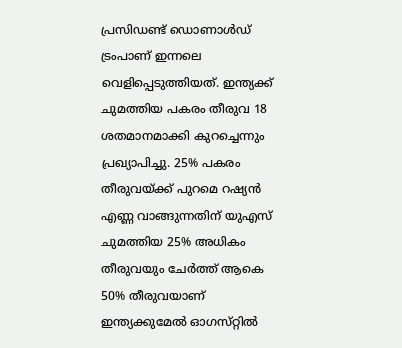പ്രസിഡണ്ട് ഡൊണാൾഡ് ട്രംപാണ് ഇന്നലെ വെളിപ്പെടുത്തിയത്. ഇന്ത്യക്ക് ചുമത്തിയ പകരം തീരുവ 18 ശതമാനമാക്കി കുറച്ചെന്നും പ്രഖ്യാപിച്ചു. 25% പകരം തീരുവയ്‌ക്ക് പുറമെ റഷ്യൻ എണ്ണ വാങ്ങുന്നതിന് യുഎസ് ചുമത്തിയ 25% അധികം തീരുവയും ചേർത്ത് ആകെ 50% തീരുവയാണ് ഇന്ത്യക്കുമേൽ ഓഗസ്‌റ്റിൽ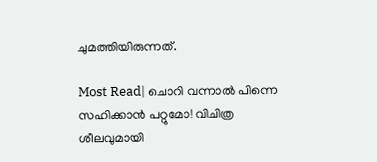ചുമത്തിയിരുന്നത്.

Most Read| ചൊറി വന്നാൽ പിന്നെ സഹിക്കാൻ പറ്റുമോ! വിചിത്ര ശീലവുമായി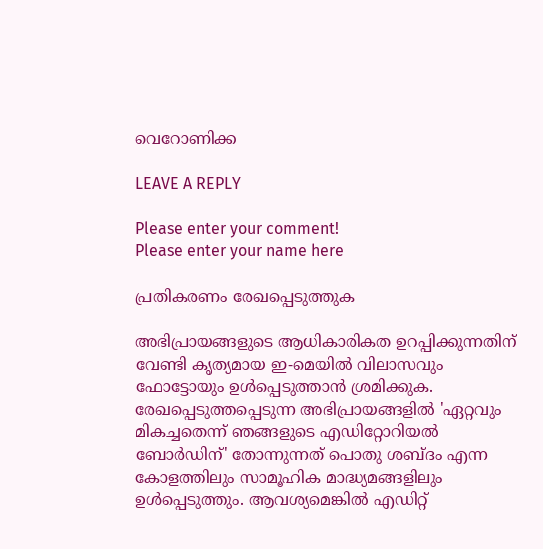വെറോണിക്ക

LEAVE A REPLY

Please enter your comment!
Please enter your name here

പ്രതികരണം രേഖപ്പെടുത്തുക

അഭിപ്രായങ്ങളുടെ ആധികാരികത ഉറപ്പിക്കുന്നതിന് വേണ്ടി കൃത്യമായ ഇ-മെയിൽ വിലാസവും ഫോട്ടോയും ഉൾപ്പെടുത്താൻ ശ്രമിക്കുക. രേഖപ്പെടുത്തപ്പെടുന്ന അഭിപ്രായങ്ങളിൽ 'ഏറ്റവും മികച്ചതെന്ന് ഞങ്ങളുടെ എഡിറ്റോറിയൽ ബോർഡിന്' തോന്നുന്നത് പൊതു ശബ്‌ദം എന്ന കോളത്തിലും സാമൂഹിക മാദ്ധ്യമങ്ങളിലും ഉൾപ്പെടുത്തും. ആവശ്യമെങ്കിൽ എഡിറ്റ്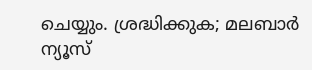ചെയ്യും. ശ്രദ്ധിക്കുക; മലബാർ ന്യൂസ്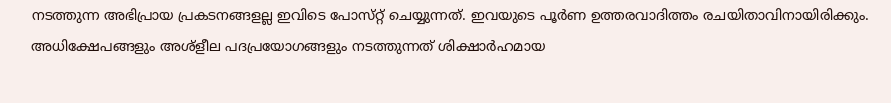നടത്തുന്ന അഭിപ്രായ പ്രകടനങ്ങളല്ല ഇവിടെ പോസ്‌റ്റ് ചെയ്യുന്നത്. ഇവയുടെ പൂർണ ഉത്തരവാദിത്തം രചയിതാവിനായിരിക്കും. അധിക്ഷേപങ്ങളും അശ്‌ളീല പദപ്രയോഗങ്ങളും നടത്തുന്നത് ശിക്ഷാർഹമായ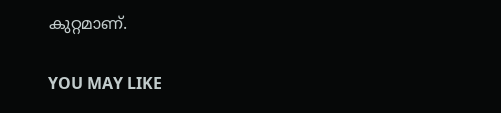കുറ്റമാണ്.

YOU MAY LIKE